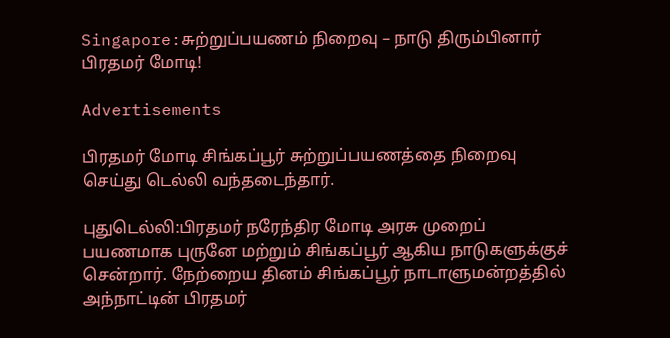Singapore:சுற்றுப்பயணம் நிறைவு – நாடு திரும்பினார் பிரதமர் மோடி!

Advertisements

பிரதமர் மோடி சிங்கப்பூர் சுற்றுப்பயணத்தை நிறைவு செய்து டெல்லி வந்தடைந்தார்.

புதுடெல்லி:பிரதமர் நரேந்திர மோடி அரசு முறைப் பயணமாக புருனே மற்றும் சிங்கப்பூர் ஆகிய நாடுகளுக்குச் சென்றார். நேற்றைய தினம் சிங்கப்பூர் நாடாளுமன்றத்தில் அந்நாட்டின் பிரதமர்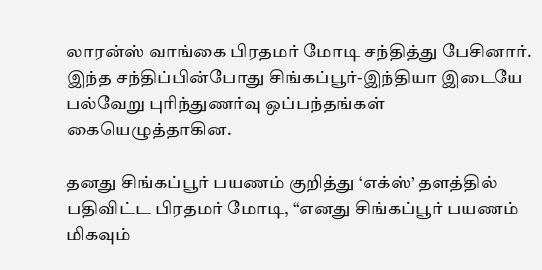லாரன்ஸ் வாங்கை பிரதமர் மோடி சந்தித்து பேசினார். இந்த சந்திப்பின்போது சிங்கப்பூர்-இந்தியா இடையே பல்வேறு புரிந்துணர்வு ஒப்பந்தங்கள் கையெழுத்தாகின.

தனது சிங்கப்பூர் பயணம் குறித்து ‘எக்ஸ்’ தளத்தில் பதிவிட்ட பிரதமர் மோடி, “எனது சிங்கப்பூர் பயணம் மிகவும்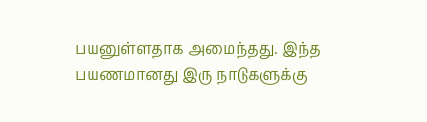பயனுள்ளதாக அமைந்தது. இந்த பயணமானது இரு நாடுகளுக்கு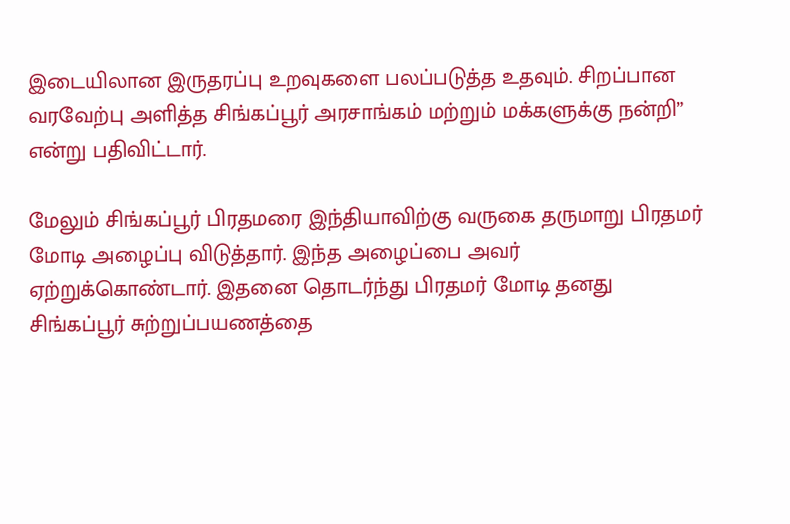இடையிலான இருதரப்பு உறவுகளை பலப்படுத்த உதவும். சிறப்பான வரவேற்பு அளித்த சிங்கப்பூர் அரசாங்கம் மற்றும் மக்களுக்கு நன்றி” என்று பதிவிட்டார்.

மேலும் சிங்கப்பூர் பிரதமரை இந்தியாவிற்கு வருகை தருமாறு பிரதமர் மோடி அழைப்பு விடுத்தார். இந்த அழைப்பை அவர் ஏற்றுக்கொண்டார். இதனை தொடர்ந்து பிரதமர் மோடி தனது சிங்கப்பூர் சுற்றுப்பயணத்தை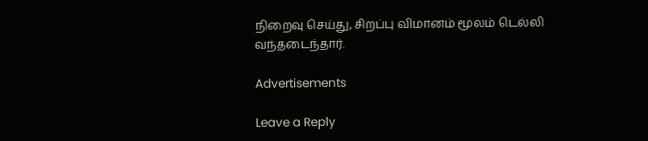நிறைவு செய்து, சிறப்பு விமானம் மூலம் டெல்லி வந்தடைந்தார்.

Advertisements

Leave a Reply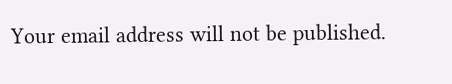Your email address will not be published.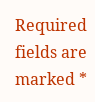Required fields are marked *